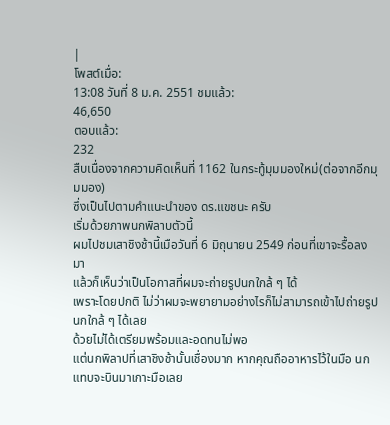|
โพสต์เมื่อ:
13:08 วันที่ 8 ม.ค. 2551 ชมแล้ว:
46,650
ตอบแล้ว:
232
สืบเนื่องจากความคิดเห็นที่ 1162 ในกระทู้มุมมองใหม่(ต่อจากอีกมุมมอง)
ซึ่งเป็นไปตามคำแนะนำของ ดร.แขชนะ ครับ
เริ่มด้วยภาพนกพิลาบตัวนี้
ผมไปชมเสาชิงช้านี้เมือวันที่ 6 มิถุนายน 2549 ก่อนที่เขาจะรื้อลงมา
แล้วก็เห็นว่าเป็นโอกาสที่ผมจะถ่ายรูปนกใกล้ ๆ ได้
เพราะโดยปกติ ไม่ว่าผมจะพยายามอย่างไรก็ไม่สามารถเข้าไปถ่ายรูปนกใกล้ ๆ ได้เลย
ด้วยไม่ได้เตรียมพร้อมและอดทนไม่พอ
แต่นกพิลาปที่เสาชิงช้านั้นเชื่องมาก หากคุณถืออาหารไว้ในมือ นกแทบจะบินมาเกาะมือเลย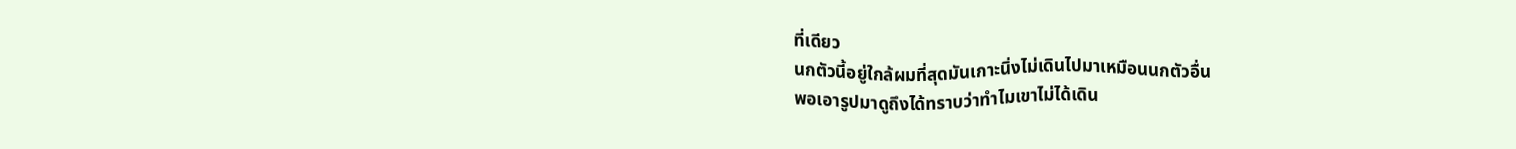ที่เดียว
นกตัวนี้อยู่ใกล้ผมที่สุดมันเกาะนิ่งไม่เดินไปมาเหมือนนกตัวอื่น
พอเอารูปมาดูถึงได้ทราบว่าทำไมเขาไม่ได้เดิน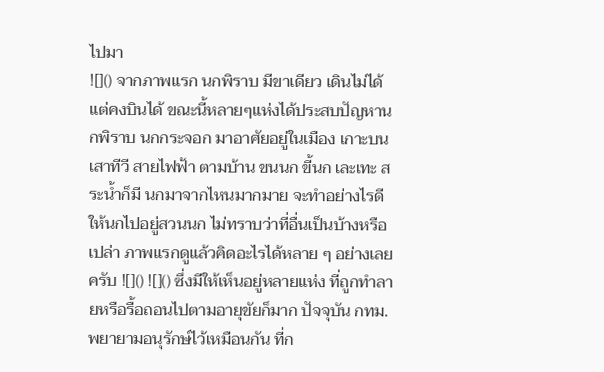ไปมา
![]() จากภาพแรก นกพิราบ มีขาเดียว เดินไม่ได้ แต่คงบินได้ ขณะนี้หลายๆแห่งได้ประสบปัญหานกพิราบ นกกระจอก มาอาศัยอยู่ในเมือง เกาะบนเสาทีวี สายไฟฟ้า ตามบ้าน ขนนก ขี้นก เละเทะ สระน้ำก็มี นกมาจากไหนมากมาย จะทำอย่างไรดีให้นกไปอยู่สวนนก ไม่ทราบว่าที่อื่นเป็นบ้างหรือเปล่า ภาพแรกดูแล้วคิดอะไรได้หลาย ๆ อย่างเลยครับ ![]() ![]() ซึ่งมีให้เห็นอยู่หลายแห่ง ที่ถูกทำลายหรือรื้อถอนไปตามอายุขัยก็มาก ปัจจุบัน กทม.พยายามอนุรักษ์ไว้เหมือนกัน ที่ก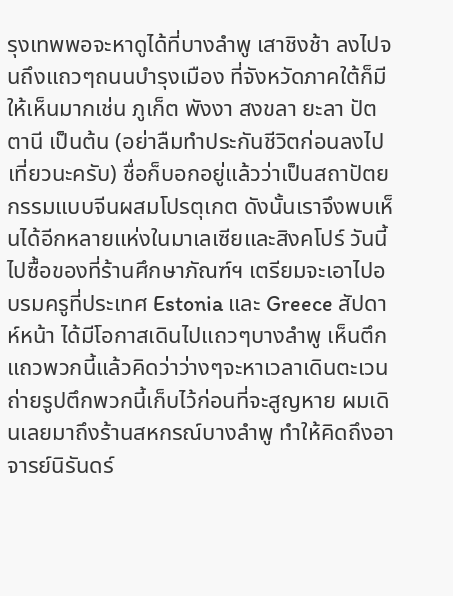รุงเทพพอจะหาดูได้ที่บางลำพู เสาชิงช้า ลงไปจนถึงแถวๆถนนบำรุงเมือง ที่จังหวัดภาคใต้ก็มีให้เห็นมากเช่น ภูเก็ต พังงา สงขลา ยะลา ปัตตานี เป็นต้น (อย่าลืมทำประกันชีวิตก่อนลงไปเที่ยวนะครับ) ชื่อก็บอกอยู่แล้วว่าเป็นสถาปัตยกรรมแบบจีนผสมโปรตุเกต ดังนั้นเราจึงพบเห็นได้อีกหลายแห่งในมาเลเซียและสิงคโปร์ วันนี้ไปซื้อของที่ร้านศึกษาภัณฑ์ฯ เตรียมจะเอาไปอบรมครูที่ประเทศ Estonia และ Greece สัปดาห์หน้า ได้มีโอกาสเดินไปแถวๆบางลำพู เห็นตึกแถวพวกนี้แล้วคิดว่าว่างๆจะหาเวลาเดินตะเวนถ่ายรูปตึกพวกนี้เก็บไว้ก่อนที่จะสูญหาย ผมเดินเลยมาถึงร้านสหกรณ์บางลำพู ทำให้คิดถึงอาจารย์นิรันดร์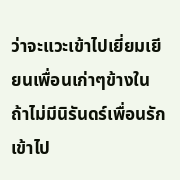ว่าจะแวะเข้าไปเยี่ยมเยียนเพื่อนเก่าๆข้างใน ถ้าไม่มีนิรันดร์เพื่อนรักเข้าไป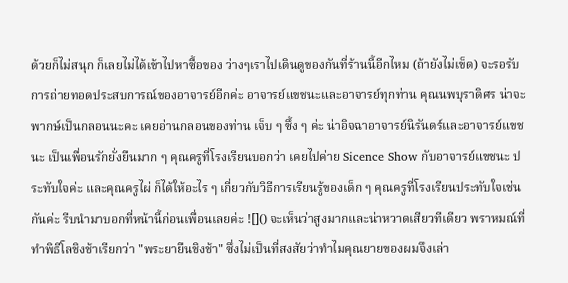ด้วยก็ไม่สนุก ก็เลยไม่ได้เข้าไปหาซื้อของ ว่างๆเราไปเดินดูของกันที่ร้านนี้อีกไหม (ถ้ายังไม่เข็ด) จะรอรับการถ่ายทอดประสบการณ์ของอาจารย์อีกค่ะ อาจารย์แขชนะและอาจารย์ทุกท่าน คุณนพบุราดิศร น่าจะพากษ์เป็นกลอนนะคะ เคยอ่านกลอนของท่าน เจ็บ ๆ ซึ้ง ๆ ค่ะ น่าอิจฉาอาจารย์นิรันดร์และอาจารย์แขชนะ เป็นเพื่อนรักยั่งยืนมาก ๆ คุณครูที่โรงเรียนบอกว่า เคยไปค่าย Sicence Show กับอาจารย์แขชนะ ประทับใจค่ะ และคุณครูไผ่ ก็ได้ให้อะไร ๆ เกี่ยวกับวิธีการเรียนรู้ของเด็ก ๆ คุณครูที่โรงเรียนประทับใจเช่นกันค่ะ รีบนำมาบอกที่หน้านี้ก่อนเพื่อนเลยค่ะ ![]() จะเห็นว่าสูงมากและน่าหวาดเสียวทีเดียว พราหมณ์ที่ทำพิธีโลชิงช้าเรียกว่า "พระยายืนชิงช้า" ซึ่งไม่เป็นที่สงสัยว่าทำไมคุณยายของผมจึงเล่า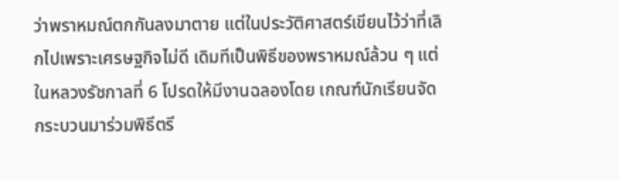ว่าพราหมณ์ตกกันลงมาตาย แต่ในประวัติศาสตร์เขียนไว้ว่าที่เลิกไปเพราะเศรษฐกิจไม่ดี เดิมทีเป็นพิธีของพราหมณ์ล้วน ๆ แต่ในหลวงรัชกาลที่ 6 โปรดให้มีงานฉลองโดย เกณฑ์นักเรียนจัดกระบวนมาร่วมพิธีตรี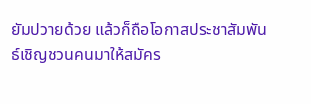ยัมปวายด้วย แล้วก็ถือโอกาสประชาสัมพันธ์เชิญชวนคนมาให้สมัคร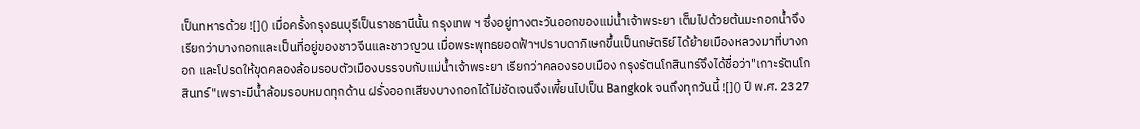เป็นทหารด้วย ![]() เมื่อครั้งกรุงธนบุรีเป็นราชธานีนั้น กรุงเทพ ฯ ซึ่งอยู่ทางตะวันออกของแม่น้ำเจ้าพระยา เต็มไปด้วยต้นมะกอกน้ำจึงเรียกว่าบางกอกและเป็นที่อยู่ของชาวจีนและชาวญวน เมื่อพระพุทธยอดฟ้าฯปราบดาภิเษกขึ้นเป็นกษัตริย์ ได้ย้ายเมืองหลวงมาที่บางกอก และโปรดให้ขุดคลองล้อมรอบตัวเมืองบรรจบกับแม่น้ำเจ้าพระยา เรียกว่าคลองรอบเมือง กรุงรัตนโกสินทร์จึงได้ชื่อว่า"เกาะรัตนโกสินทร์"เพราะมีน้ำล้อมรอบหมดทุกด้าน ฝรั่งออกเสียงบางกอกได้ไม่ชัดเจนจึงเพี้ยนไปเป็น Bangkok จนถึงทุกวันนี้ ![]() ปี พ.ศ. 2327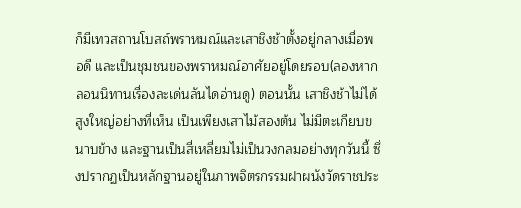ก็มีเทวสถานโบสถ์พราหมณ์และเสาชิงช้าตั้งอยู่กลางเมื่อพอดี และเป็นชุมชนของพราหมณ์อาศัยอยู่โดยรอบ(ลองหากลอนนิทานเรื่องละเด่นลันไดอ่านดู) ตอนนั้น เสาชิงช้าไม่ได้สูงใหญ่อย่างที่เห็น เป็นเพียงเสาไม้สองต้น ไม่มีตะเกียบขนาบข้าง และฐานเป็นสี่เหลี่ยมไม่เป็นวงกลมอย่างทุกวันนี้ ซึ่งปรากฏเป็นหลักฐานอยู่ในภาพจิตรกรรมฝาผนังวัดราชประ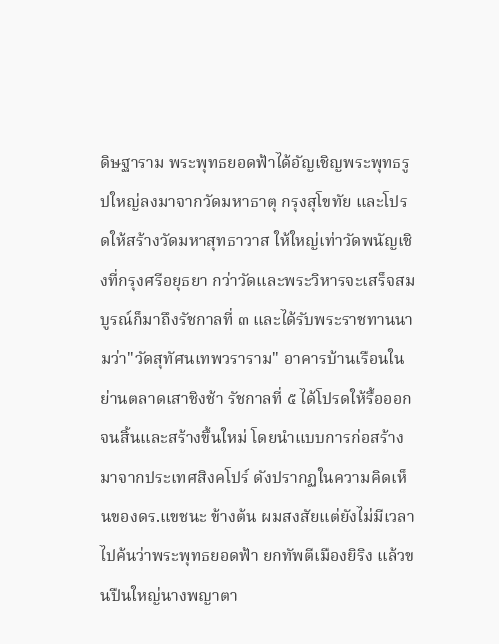ดิษฐาราม พระพุทธยอดฟ้าได้อัญเชิญพระพุทธรูปใหญ่ลงมาจากวัดมหาธาตุ กรุงสุโขทัย และโปรดให้สร้างวัดมหาสุทธาวาส ให้ใหญ่เท่าวัดพนัญเชิงที่กรุงศรีอยุธยา กว่าวัดและพระวิหารจะเสร็จสมบูรณ์ก็มาถึงรัชกาลที่ ๓ และได้รับพระราชทานนามว่า"วัดสุทัศนเทพวราราม" อาคารบ้านเรือนในย่านตลาดเสาชิงช้า รัชกาลที่ ๕ ได้โปรดให้รื้อออกจนสิ้นและสร้างขึ้นใหม่ โดยนำแบบการก่อสร้างมาจากประเทศสิงคโปร์ ดังปรากฏในความคิดเห็นของดร.แขชนะ ข้างต้น ผมสงสัยแต่ยังไม่มีเวลาไปค้นว่าพระพุทธยอดฟ้า ยกทัพตีเมืองยิริง แล้วขนปืนใหญ่นางพญาตา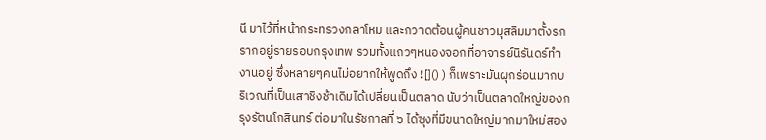นี มาไว้ที่หน้ากระทรวงกลาโหม และกวาดต้อนผู้คนชาวมุสลิมมาตั้งรกรากอยู่รายรอบกรุงเทพ รวมทั้งแถวๆหนองจอกที่อาจารย์นิรันดร์ทำงานอยู่ ซึ่งหลายๆคนไม่อยากให้พูดถึง ![]() ) ก็เพราะมันผุกร่อนมากบริเวณที่เป็นเสาชิงช้าเดิมได้เปลี่ยนเป็นตลาด นับว่าเป็นตลาดใหญ่ของกรุงรัตนโกสินทร์ ต่อมาในรัชกาลที่ ๖ ได้ซุงที่มีขนาดใหญ่มากมาใหม่สอง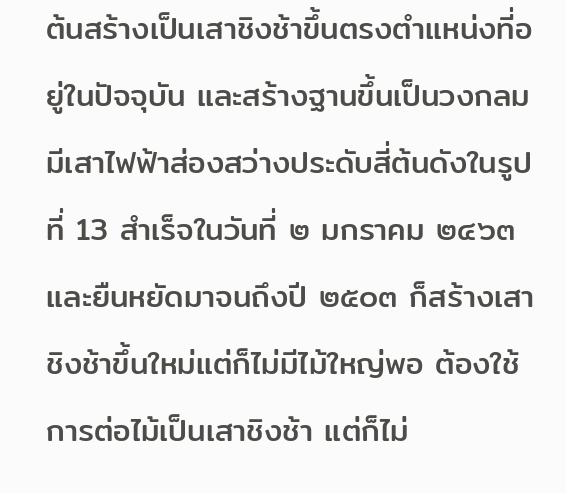ต้นสร้างเป็นเสาชิงช้าขึ้นตรงตำแหน่งที่อยู่ในปัจจุบัน และสร้างฐานขึ้นเป็นวงกลมมีเสาไฟฟ้าส่องสว่างประดับสี่ต้นดังในรูปที่ 13 สำเร็จในวันที่ ๒ มกราคม ๒๔๖๓ และยืนหยัดมาจนถึงปี ๒๕๐๓ ก็สร้างเสาชิงช้าขึ้นใหม่แต่ก็ไม่มีไม้ใหญ่พอ ต้องใช้การต่อไม้เป็นเสาชิงช้า แต่ก็ไม่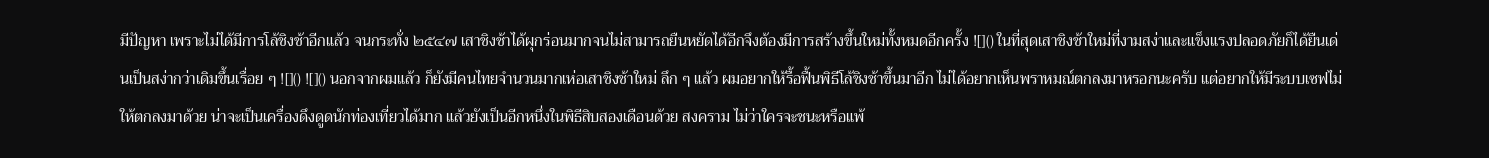มีปัญหา เพราะไม่ได้มีการโล้ชิงช้าอีกแล้ว จนกระทั่ง ๒๕๔๗ เสาชิงช้าได้ผุกร่อนมากจนไม่สามารถยืนหยัดได้อีกจึงต้องมีการสร้างขึ้นใหม่ทั้งหมดอีกครั้ง ![]() ในที่สุดเสาชิงช้าใหม่ที่งามสง่าและแข็งแรงปลอดภัยก็ได้ยืนเด่นเป็นสง่ากว่าเดิมขึ้นเรื่อย ๆ ![]() ![]() นอกจากผมแล้ว ก็ยังมีคนไทยจำนวนมากเห่อเสาชิงช้าใหม่ ลึก ๆ แล้ว ผมอยากให้รื้อฟื้นพิธีโล้ชิงช้าขึ้นมาอีก ไม่ได้อยากเห็นพราหมณ์ตกลงมาหรอกนะครับ แต่อยากให้มีระบบเซฟไม่ให้ตกลงมาด้วย น่าจะเป็นเครื่องดึงดูดนักท่องเที่ยวได้มาก แล้วยังเป็นอีกหนึ่งในพิธีสิบสองเดือนด้วย สงคราม ไม่ว่าใครจะชนะหรือแพ้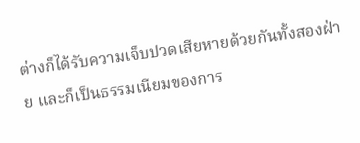ต่างก็ได้รับความเจ็บปวดเสียหายด้วยกันทั้งสองฝ่าย และก็เป็นธรรมเนียมของการ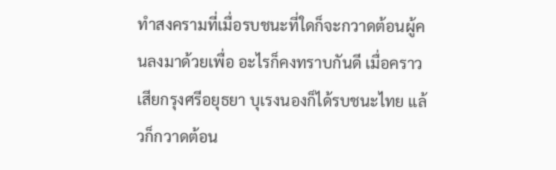ทำสงครามที่เมื่อรบชนะที่ใดก็จะกวาดต้อนผู้คนลงมาด้วยเพื่อ อะไรก็คงทราบกันดี เมื่อคราวเสียกรุงศรีอยุธยา บุเรงนองก็ได้รบชนะไทย แล้วก็กวาดต้อน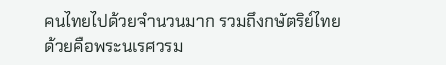คนไทยไปด้วยจำนวนมาก รวมถึงกษัตริย์ไทยด้วยคือพระนเรศวรม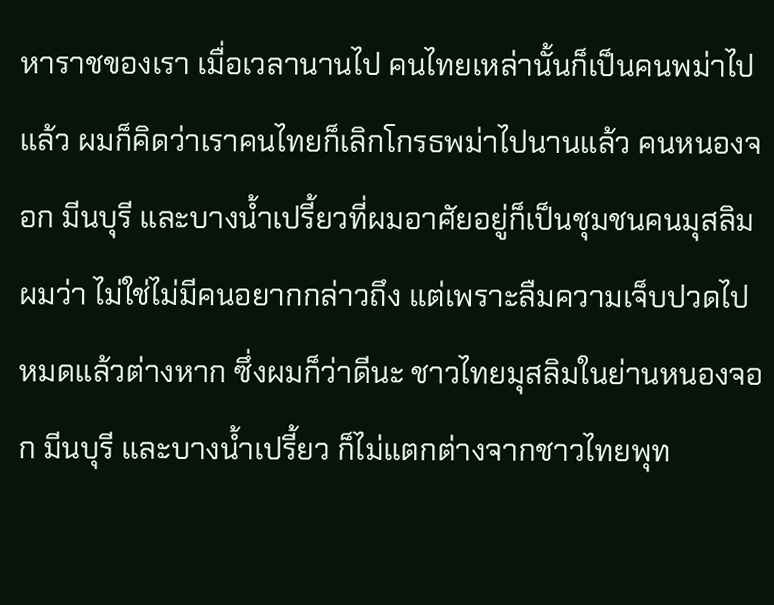หาราชของเรา เมื่อเวลานานไป คนไทยเหล่านั้นก็เป็นคนพม่าไปแล้ว ผมก็คิดว่าเราคนไทยก็เลิกโกรธพม่าไปนานแล้ว คนหนองจอก มีนบุรี และบางน้ำเปรี้ยวที่ผมอาศัยอยู่ก็เป็นชุมชนคนมุสลิม ผมว่า ไม่ใช่ไม่มีคนอยากกล่าวถึง แต่เพราะลืมความเจ็บปวดไปหมดแล้วต่างหาก ซึ่งผมก็ว่าดีนะ ชาวไทยมุสลิมในย่านหนองจอก มีนบุรี และบางน้ำเปรี้ยว ก็ไม่แตกต่างจากชาวไทยพุท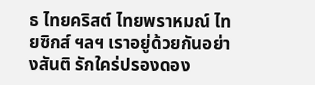ธ ไทยคริสต์ ไทยพราหมณ์ ไทยซิกส์ ฯลฯ เราอยู่ด้วยกันอย่างสันติ รักใคร่ปรองดอง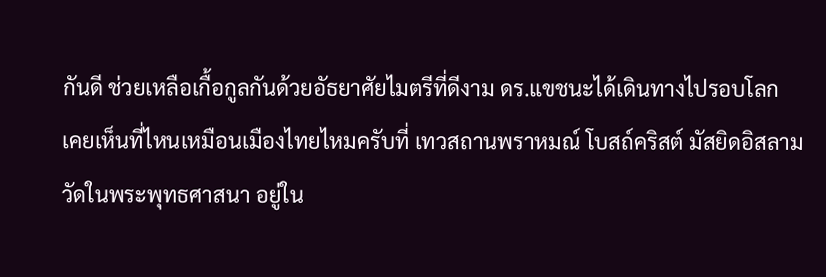กันดี ช่วยเหลือเกื้อกูลกันด้วยอัธยาศัยไมตรีที่ดีงาม ดร.แขชนะได้เดินทางไปรอบโลก เคยเห็นที่ไหนเหมือนเมืองไทยไหมครับที่ เทวสถานพราหมณ์ โบสถ์คริสต์ มัสยิดอิสลาม วัดในพระพุทธศาสนา อยู่ใน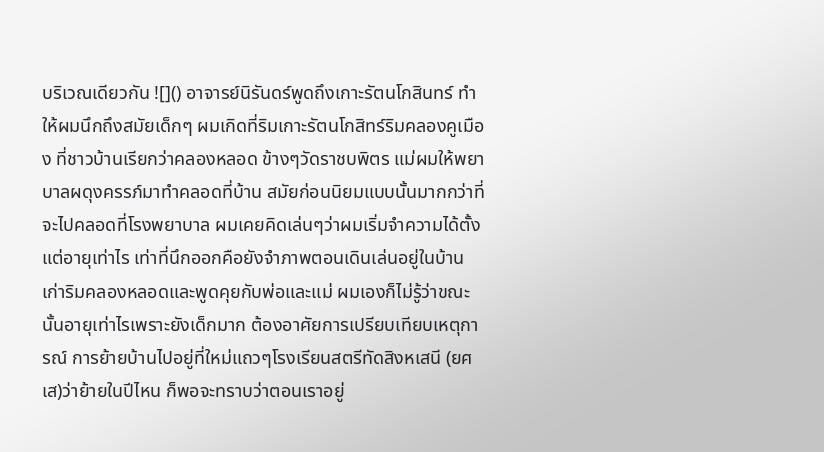บริเวณเดียวกัน ![]() อาจารย์นิรันดร์พูดถึงเกาะรัตนโกสินทร์ ทำให้ผมนึกถึงสมัยเด็กๆ ผมเกิดที่ริมเกาะรัตนโกสิทร์ริมคลองคูเมือง ที่ชาวบ้านเรียกว่าคลองหลอด ข้างๆวัดราชบพิตร แม่ผมให้พยาบาลผดุงครรภ์มาทำคลอดที่บ้าน สมัยก่อนนิยมแบบนั้นมากกว่าที่จะไปคลอดที่โรงพยาบาล ผมเคยคิดเล่นๆว่าผมเริ่มจำความได้ตั้งแต่อายุเท่าไร เท่าที่นึกออกคือยังจำภาพตอนเดินเล่นอยู่ในบ้านเก่าริมคลองหลอดและพูดคุยกับพ่อและแม่ ผมเองก็ไม่รู้ว่าขณะนั้นอายุเท่าไรเพราะยังเด็กมาก ต้องอาศัยการเปรียบเทียบเหตุการณ์ การย้ายบ้านไปอยู่ที่ใหม่แถวๆโรงเรียนสตรีทัดสิงหเสนี (ยศเส)ว่าย้ายในปีไหน ก็พอจะทราบว่าตอนเราอยู่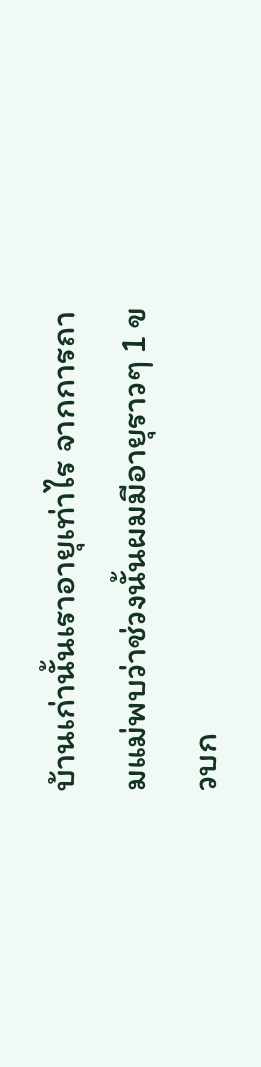บ้านเก่านั้นเราอายุเท่าไร จากการถามแม่พบว่าช่วงนั้นผมมีอายุราวๆ 1 ขวบก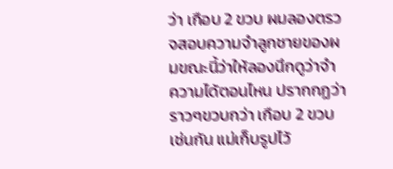ว่า เกือบ 2 ขวบ ผมลองตรวจสอบความจำลูกชายของผมขณะนี้ว่าให้ลองนึกดูว่าจำความได้ตอนไหน ปรากกฏว่า ราวๆขวบกว่า เกือบ 2 ขวบเช่นกัน แม่เก็บรูปไว้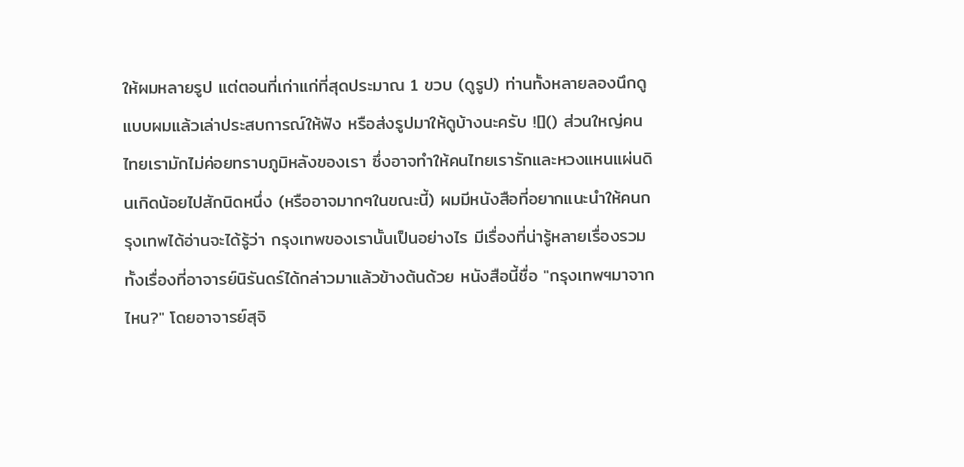ให้ผมหลายรูป แต่ตอนที่เก่าแก่ที่สุดประมาณ 1 ขวบ (ดูรูป) ท่านทั้งหลายลองนึกดูแบบผมแล้วเล่าประสบการณ์ให้ฟัง หรือส่งรูปมาให้ดูบ้างนะครับ ![]() ส่วนใหญ่คนไทยเรามักไม่ค่อยทราบภูมิหลังของเรา ซึ่งอาจทำให้คนไทยเรารักและหวงแหนแผ่นดินเกิดน้อยไปสักนิดหนึ่ง (หรืออาจมากๆในขณะนี้) ผมมีหนังสือที่อยากแนะนำให้คนกรุงเทพได้อ่านจะได้รู้ว่า กรุงเทพของเรานั้นเป็นอย่างไร มีเรื่องที่น่ารู้หลายเรื่องรวมทั้งเรื่องที่อาจารย์นิรันดร์ได้กล่าวมาแล้วข้างต้นด้วย หนังสือนี้ชื่อ "กรุงเทพฯมาจากไหน?" โดยอาจารย์สุจิ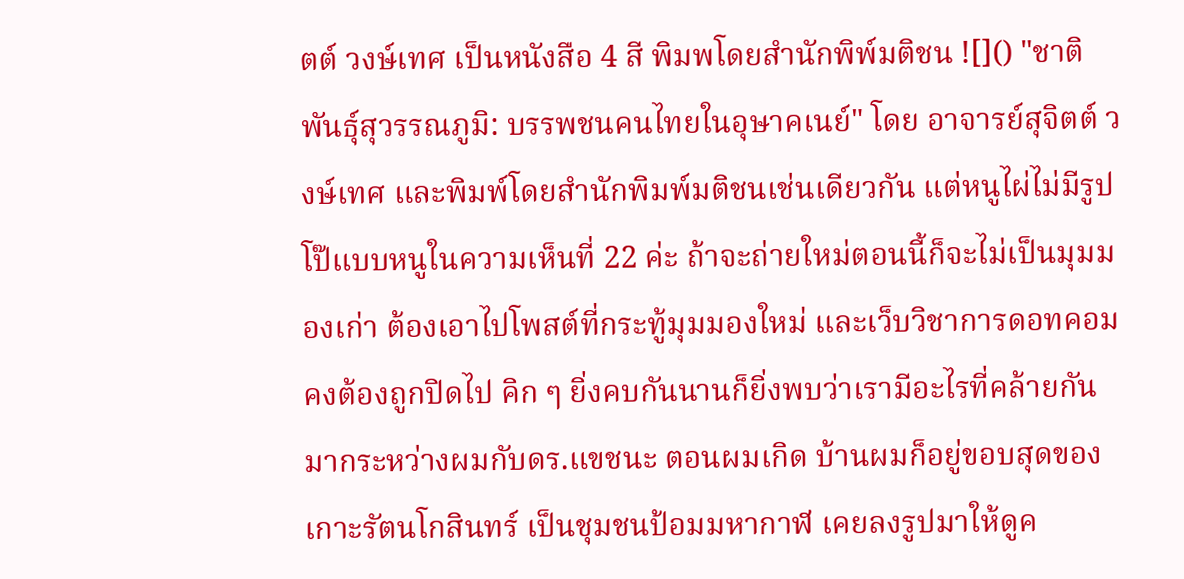ตต์ วงษ์เทศ เป็นหนังสือ 4 สี พิมพโดยสำนักพิพ์มติชน ![]() "ชาติพันธุ์สุวรรณภูมิ: บรรพชนคนไทยในอุษาคเนย์" โดย อาจารย์สุจิตต์ วงษ์เทศ และพิมพ์โดยสำนักพิมพ์มติชนเช่นเดียวกัน แต่หนูไผ่ไม่มีรูปโป๊แบบหนูในความเห็นที่ 22 ค่ะ ถ้าจะถ่ายใหม่ตอนนี้ก็จะไม่เป็นมุมมองเก่า ต้องเอาไปโพสต์ที่กระทู้มุมมองใหม่ และเว็บวิชาการดอทคอมคงต้องถูกปิดไป คิก ๆ ยิ่งคบกันนานก็ยิ่งพบว่าเรามีอะไรที่คล้ายกันมากระหว่างผมกับดร.แขชนะ ตอนผมเกิด บ้านผมก็อยู่ขอบสุดของเกาะรัตนโกสินทร์ เป็นชุมชนป้อมมหากาฬ เคยลงรูปมาให้ดูค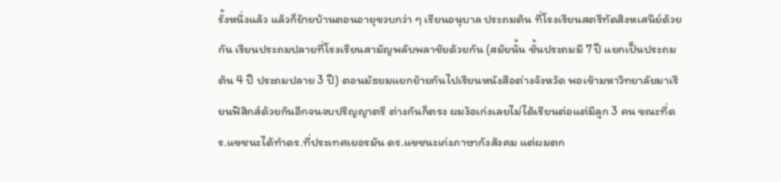รั้งหนึ่งแล้ว แล้วก็ย้ายบ้านตอนอายุขวบกว่า ๆ เรียนอนุบาล ประถมต้น ที่โรงเรียนสตรีทัดสิงหเสนีย์ด้วยกัน เรียนประถมปลายที่โรงเรียนสามัญพลับพลาชัยด้วยกัน (สมัยนั้น ชั้นประถมมี 7 ปี แยกเป็นประถมต้น 4 ปี ประถมปลาย 3 ปี) ตอนมัธยมแยกย้ายกันไปเรียนหนังสือต่างจังหวัด พอเข้ามหาวิทยาลัยมาเรียนฟิสิกส์ด้วยกันอีกจนจบปริญญาตรี ต่างกันก็ตรง ผมง้อเก่งเลยไม่ได้เรียนต่อแต่มีลูก 3 คน ขณะที่ดร.แขชนะได้ทำดร.ที่ประเทศเยอรมัน ดร.แขชนะเก่งภาษากังสังคม แต่ผมตก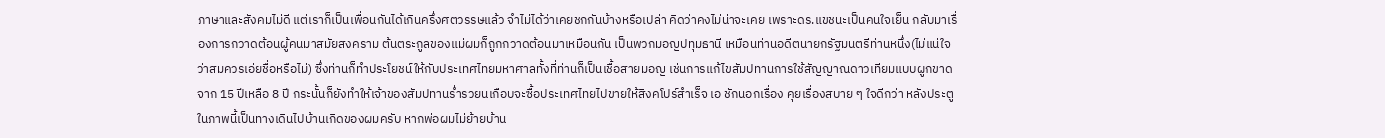ภาษาและสังคมไม่ดี แต่เราก็เป็นเพื่อนกันได้เกินครึ่งศตวรรษแล้ว จำไม่ได้ว่าเคยชกกันบ้างหรือเปล่า คิดว่าคงไม่น่าจะเคย เพราะดร.แขชนะเป็นคนใจเย็น กลับมาเรื่องการกวาดต้อนผู้คนมาสมัยสงคราม ต้นตระกูลของแม่ผมก็ถูกกวาดต้อนมาเหมือนกัน เป็นพวกมอญปทุมธานี เหมือนท่านอดีตนายกรัฐมนตรีท่านหนึ่ง(ไม่แน่ใจว่าสมควรเอ่ยชื่อหรือไม่) ซึ่งท่านก็ทำประโยชน์ให้กับประเทศไทยมหาศาลทั้งที่ท่านก็เป็นเชื้อสายมอญ เช่นการแก้ไขสัมปทานการใช้สัญญาณดาวเทียมแบบผูกขาดจาก 15 ปีเหลือ 8 ปี กระนั้นก็ยังทำให้เจ้าของสัมปทานร่ำรวยนเกือบจะซื้อประเทศไทยไปขายให้สิงคโปร์สำเร็จ เอ ชักนอกเรื่อง คุยเรื่องสบาย ๆ ใจดีกว่า หลังประตูในภาพนี้เป็นทางเดินไปบ้านเกิดของผมครับ หากพ่อผมไม่ย้ายบ้าน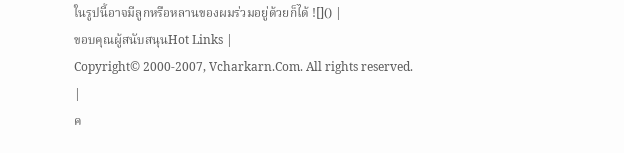ในรูปนี้อาจมีลูกหรือหลานของผมร่วมอยู่ด้วยก็ได้ ![]() |
ขอบคุณผู้สนับสนุนHot Links |
Copyright© 2000-2007, Vcharkarn.Com. All rights reserved.
|
ค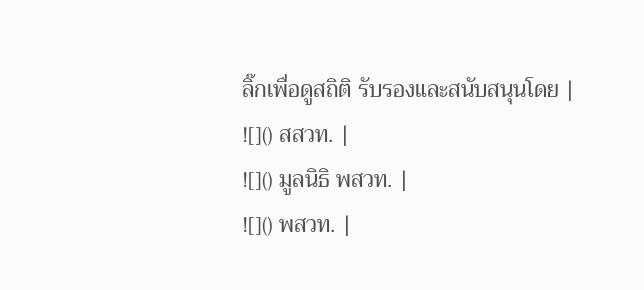ลิ๊กเพื่อดูสถิติ รับรองและสนับสนุนโดย |
![]() สสวท. |
![]() มูลนิธิ พสวท. |
![]() พสวท. |